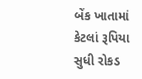બેંક ખાતામાં કેટલાં રૂપિયા સુધી રોકડ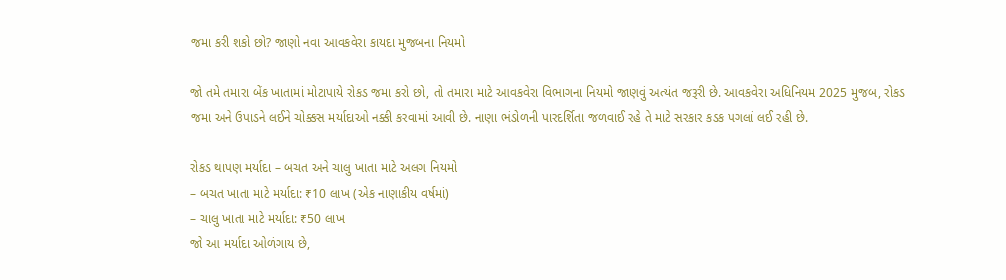જમા કરી શકો છો? જાણો નવા આવકવેરા કાયદા મુજબના નિયમો

જો તમે તમારા બેંક ખાતામાં મોટાપાયે રોકડ જમા કરો છો, તો તમારા માટે આવકવેરા વિભાગના નિયમો જાણવું અત્યંત જરૂરી છે. આવકવેરા અધિનિયમ 2025 મુજબ, રોકડ જમા અને ઉપાડને લઈને ચોક્કસ મર્યાદાઓ નક્કી કરવામાં આવી છે. નાણા ભંડોળની પારદર્શિતા જળવાઈ રહે તે માટે સરકાર કડક પગલાં લઈ રહી છે.

રોકડ થાપણ મર્યાદા – બચત અને ચાલુ ખાતા માટે અલગ નિયમો
– બચત ખાતા માટે મર્યાદા: ₹10 લાખ (એક નાણાકીય વર્ષમાં)
– ચાલુ ખાતા માટે મર્યાદા: ₹50 લાખ
જો આ મર્યાદા ઓળંગાય છે,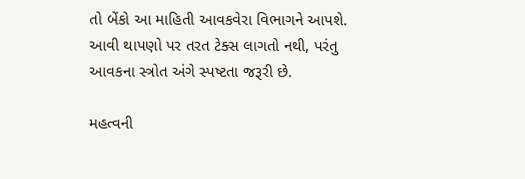તો બેંકો આ માહિતી આવકવેરા વિભાગને આપશે. આવી થાપણો પર તરત ટેક્સ લાગતો નથી, પરંતુ આવકના સ્ત્રોત અંગે સ્પષ્ટતા જરૂરી છે.

મહત્વની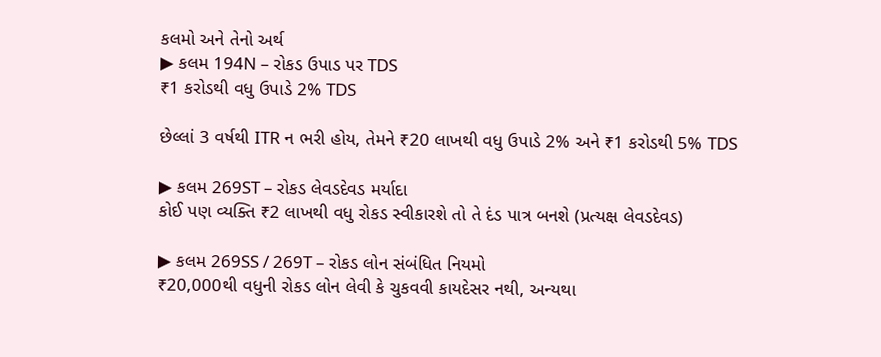કલમો અને તેનો અર્થ
▶ કલમ 194N – રોકડ ઉપાડ પર TDS
₹1 કરોડથી વધુ ઉપાડે 2% TDS

છેલ્લાં 3 વર્ષથી ITR ન ભરી હોય, તેમને ₹20 લાખથી વધુ ઉપાડે 2% અને ₹1 કરોડથી 5% TDS

▶ કલમ 269ST – રોકડ લેવડદેવડ મર્યાદા
કોઈ પણ વ્યક્તિ ₹2 લાખથી વધુ રોકડ સ્વીકારશે તો તે દંડ પાત્ર બનશે (પ્રત્યક્ષ લેવડદેવડ)

▶ કલમ 269SS / 269T – રોકડ લોન સંબંધિત નિયમો
₹20,000થી વધુની રોકડ લોન લેવી કે ચુકવવી કાયદેસર નથી, અન્યથા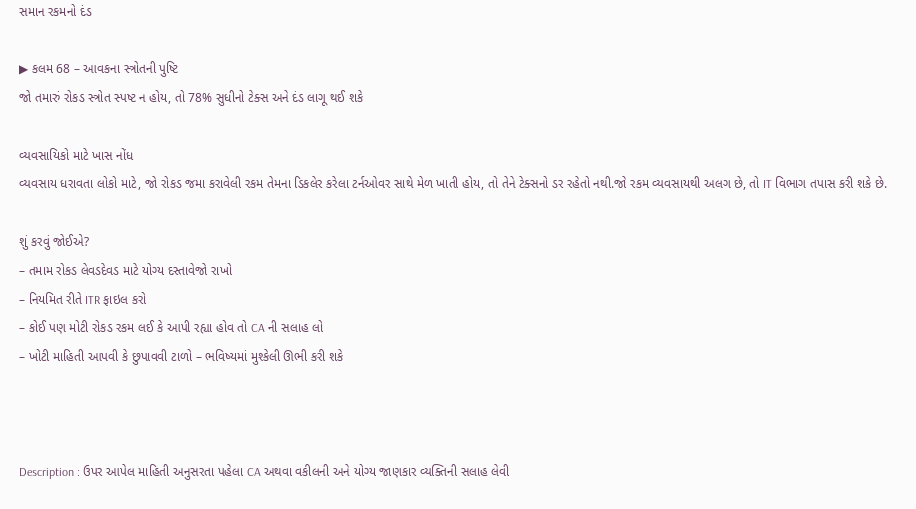સમાન રકમનો દંડ

▶ કલમ 68 – આવકના સ્ત્રોતની પુષ્ટિ
જો તમારું રોકડ સ્ત્રોત સ્પષ્ટ ન હોય, તો 78% સુધીનો ટેક્સ અને દંડ લાગૂ થઈ શકે

વ્યવસાયિકો માટે ખાસ નોંધ
વ્યવસાય ધરાવતા લોકો માટે, જો રોકડ જમા કરાવેલી રકમ તેમના ડિકલેર કરેલા ટર્નઓવર સાથે મેળ ખાતી હોય, તો તેને ટેક્સનો ડર રહેતો નથી.જો રકમ વ્યવસાયથી અલગ છે, તો IT વિભાગ તપાસ કરી શકે છે.

શું કરવું જોઈએ?
– તમામ રોકડ લેવડદેવડ માટે યોગ્ય દસ્તાવેજો રાખો
– નિયમિત રીતે ITR ફાઇલ કરો
– કોઈ પણ મોટી રોકડ રકમ લઈ કે આપી રહ્યા હોવ તો CA ની સલાહ લો
– ખોટી માહિતી આપવી કે છુપાવવી ટાળો – ભવિષ્યમાં મુશ્કેલી ઊભી કરી શકે



Description : ઉપર આપેલ માહિતી અનુસરતા પહેલા CA અથવા વકીલની અને યોગ્ય જાણકાર વ્યક્તિની સલાહ લેવી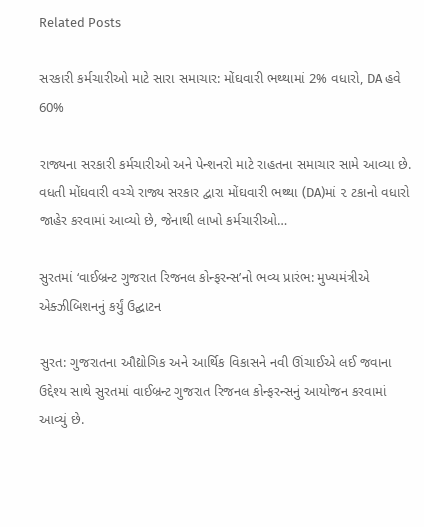Related Posts

સરકારી કર્મચારીઓ માટે સારા સમાચાર: મોંઘવારી ભથ્થામાં 2% વધારો, DA હવે 60%

રાજ્યના સરકારી કર્મચારીઓ અને પેન્શનરો માટે રાહતના સમાચાર સામે આવ્યા છે. વધતી મોંઘવારી વચ્ચે રાજ્ય સરકાર દ્વારા મોંઘવારી ભથ્થા (DA)માં ૨ ટકાનો વધારો જાહેર કરવામાં આવ્યો છે, જેનાથી લાખો કર્મચારીઓ…

સુરતમાં ‘વાઈબ્રન્ટ ગુજરાત રિજનલ કોન્ફરન્સ’નો ભવ્ય પ્રારંભ: મુખ્યમંત્રીએ એક્ઝીબિશનનું કર્યું ઉદ્ઘાટન

સુરત: ગુજરાતના ઔદ્યોગિક અને આર્થિક વિકાસને નવી ઊંચાઈએ લઈ જવાના ઉદ્દેશ્ય સાથે સુરતમાં વાઈબ્રન્ટ ગુજરાત રિજનલ કોન્ફરન્સનું આયોજન કરવામાં આવ્યું છે.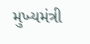મુખ્યમંત્રી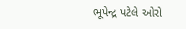ભૂપેન્દ્ર પટેલે ઓરો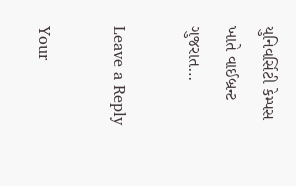યુનિવર્સિટી કેમ્પસ ખાતે વાઈબ્રન્ટ ગુજરાત…

Leave a Reply

Your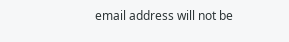email address will not be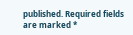published. Required fields are marked *